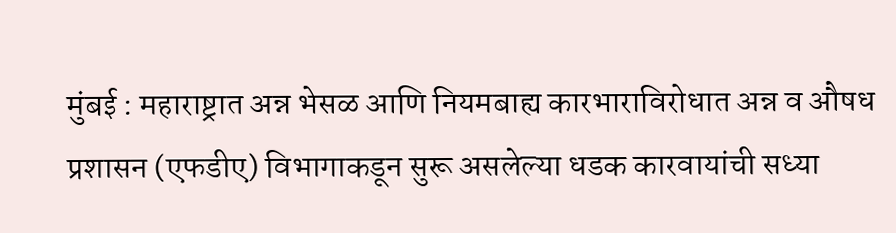मुंबई : महाराष्ट्रात अन्न भेसळ आणि नियमबाह्य कारभाराविरोधात अन्न व औषध प्रशासन (एफडीए) विभागाकडून सुरू असलेल्या धडक कारवायांची सध्या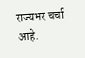राज्यभर चर्चा आहे.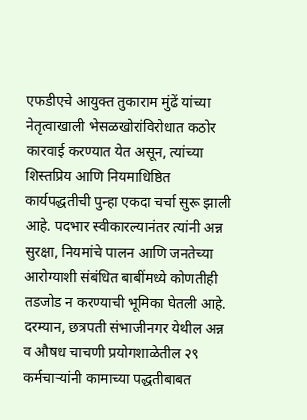एफडीएचे आयुक्त तुकाराम मुंढें यांच्या नेतृत्वाखाली भेसळखोरांविरोधात कठोर कारवाई करण्यात येत असून, त्यांच्या शिस्तप्रिय आणि नियमाधिष्ठित कार्यपद्धतीची पुन्हा एकदा चर्चा सुरू झाली आहे. पदभार स्वीकारल्यानंतर त्यांनी अन्न सुरक्षा, नियमांचे पालन आणि जनतेच्या आरोग्याशी संबंधित बाबींमध्ये कोणतीही तडजोड न करण्याची भूमिका घेतली आहे. दरम्यान, छत्रपती संभाजीनगर येथील अन्न व औषध चाचणी प्रयोगशाळेतील २९ कर्मचाऱ्यांनी कामाच्या पद्धतीबाबत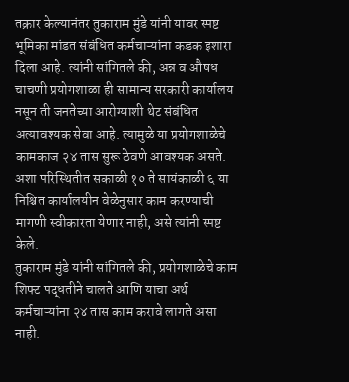तक्रार केल्यानंतर तुकाराम मुंडे यांनी यावर स्पष्ट भूमिका मांडत संबंधित कर्मचाऱ्यांना कडक इशारा दिला आहे. त्यांनी सांगितले की, अन्न व औषध चाचणी प्रयोगशाळा ही सामान्य सरकारी कार्यालय नसून ती जनतेच्या आरोग्याशी थेट संबंधित अत्यावश्यक सेवा आहे. त्यामुळे या प्रयोगशाळेचे कामकाज २४ तास सुरू ठेवणे आवश्यक असते. अशा परिस्थितीत सकाळी १० ते सायंकाळी ६ या निश्चित कार्यालयीन वेळेनुसार काम करण्याची मागणी स्वीकारता येणार नाही, असे त्यांनी स्पष्ट केले.
तुकाराम मुंडे यांनी सांगितले की, प्रयोगशाळेचे काम शिफ्ट पद्धतीने चालते आणि याचा अर्थ कर्मचाऱ्यांना २४ तास काम करावे लागते असा नाही.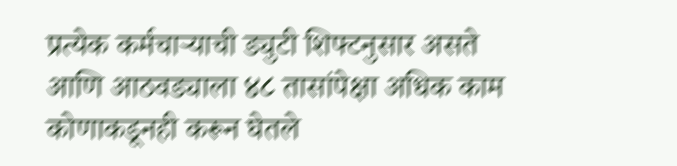प्रत्येक कर्मचाऱ्याची ड्युटी शिफ्टनुसार असते आणि आठवड्याला ४८ तासांपेक्षा अधिक काम कोणाकडूनही करून घेतले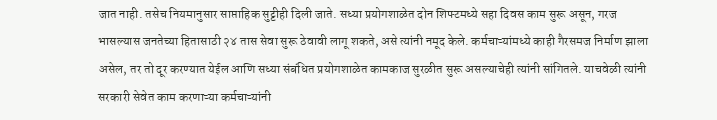जात नाही. तसेच नियमानुसार साप्ताहिक सुट्टीही दिली जाते. सध्या प्रयोगशाळेत दोन शिफ्टमध्ये सहा दिवस काम सुरू असून, गरज भासल्यास जनतेच्या हितासाठी २४ तास सेवा सुरू ठेवावी लागू शकते, असे त्यांनी नमूद केले. कर्मचाऱ्यांमध्ये काही गैरसमज निर्माण झाला असेल, तर तो दूर करण्यात येईल आणि सध्या संबंधित प्रयोगशाळेत कामकाज सुरळीत सुरू असल्याचेही त्यांनी सांगितले. याचवेळी त्यांनी सरकारी सेवेत काम करणाऱ्या कर्मचाऱ्यांनी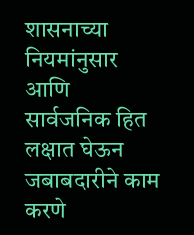शासनाच्या नियमांनुसार आणि सार्वजनिक हित लक्षात घेऊन जबाबदारीने काम करणे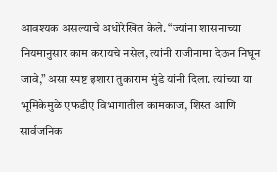आवश्यक असल्याचे अधोरेखित केले. “ज्यांना शासनाच्या नियमानुसार काम करायचे नसेल, त्यांनी राजीनामा देऊन निघून जावे,” असा स्पष्ट इशारा तुकाराम मुंडे यांनी दिला. त्यांच्या या भूमिकेमुळे एफडीए विभागातील कामकाज, शिस्त आणि सार्वजनिक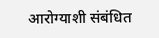आरोग्याशी संबंधित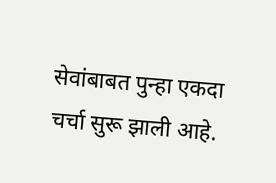सेवांबाबत पुन्हा एकदा चर्चा सुरू झाली आहे.